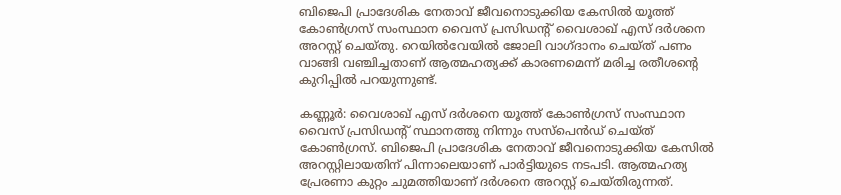ബിജെപി പ്രാദേശിക നേതാവ് ജീവനൊടുക്കിയ കേസിൽ യൂത്ത് കോൺഗ്രസ്‌ സംസ്ഥാന വൈസ് പ്രസിഡന്റ്‌ വൈശാഖ് എസ് ദർശനെ അറസ്റ്റ് ചെയ്തു. റെയിൽവേയിൽ ജോലി വാഗ്ദാനം ചെയ്ത് പണം വാങ്ങി വഞ്ചിച്ചതാണ് ആത്മഹത്യക്ക് കാരണമെന്ന് മരിച്ച രതീശന്റെ കുറിപ്പിൽ പറയുന്നുണ്ട്.

കണ്ണൂർ: വൈശാഖ് എസ് ദർശനെ യൂത്ത് കോൺഗ്രസ്‌ സംസ്ഥാന വൈസ് പ്രസിഡന്റ്‌ സ്ഥാനത്തു നിന്നും സസ്‌പെൻഡ് ചെയ്‌ത് കോൺഗ്രസ്. ബിജെപി പ്രാദേശിക നേതാവ് ജീവനൊടുക്കിയ കേസിൽ അറസ്റ്റിലായതിന് പിന്നാലെയാണ് പാർട്ടിയുടെ നടപടി. ആത്മഹത്യ പ്രേരണാ കുറ്റം ചുമത്തിയാണ് ദർശനെ അറസ്റ്റ് ചെയ്തിരുന്നത്.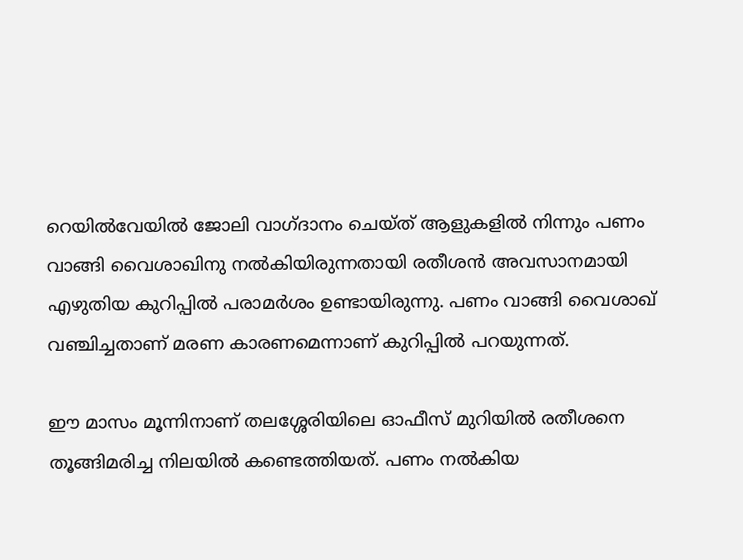റെയിൽവേയിൽ ജോലി വാഗ്ദാനം ചെയ്ത് ആളുകളിൽ നിന്നും പണം വാങ്ങി വൈശാഖിനു നൽകിയിരുന്നതായി രതീശൻ അവസാനമായി എഴുതിയ കുറിപ്പിൽ പരാമർശം ഉണ്ടായിരുന്നു. പണം വാങ്ങി വൈശാഖ് വഞ്ചിച്ചതാണ് മരണ കാരണമെന്നാണ് കുറിപ്പിൽ പറയുന്നത്.

ഈ മാസം മൂന്നിനാണ് തലശ്ശേരിയിലെ ഓഫീസ് മുറിയിൽ രതീശനെ തൂങ്ങിമരിച്ച നിലയിൽ കണ്ടെത്തിയത്. പണം നൽകിയ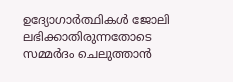ഉദ്യോഗാർത്ഥികൾ ജോലി ലഭിക്കാതിരുന്നതോടെ സമ്മർദം ചെലുത്താൻ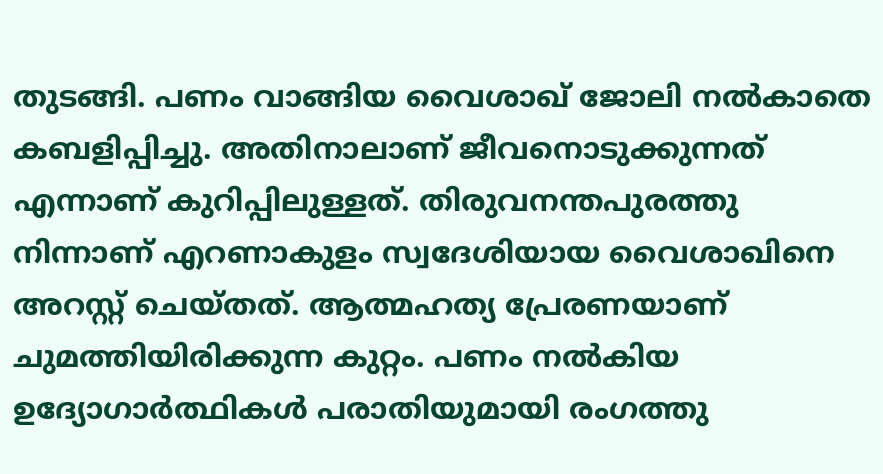തുടങ്ങി. പണം വാങ്ങിയ വൈശാഖ് ജോലി നൽകാതെ കബളിപ്പിച്ചു. അതിനാലാണ് ജീവനൊടുക്കുന്നത് എന്നാണ് കുറിപ്പിലുള്ളത്. തിരുവനന്തപുരത്തു നിന്നാണ് എറണാകുളം സ്വദേശിയായ വൈശാഖിനെ അറസ്റ്റ് ചെയ്തത്. ആത്മഹത്യ പ്രേരണയാണ് ചുമത്തിയിരിക്കുന്ന കുറ്റം. പണം നൽകിയ ഉദ്യോഗാർത്ഥികൾ പരാതിയുമായി രംഗത്തു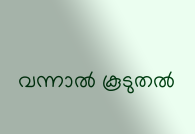വന്നാൽ കൂടുതൽ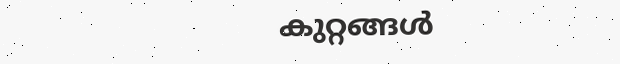കുറ്റങ്ങൾ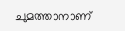ചുമത്താനാണ്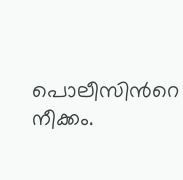പൊലീസിന്‍റെ നീക്കം.